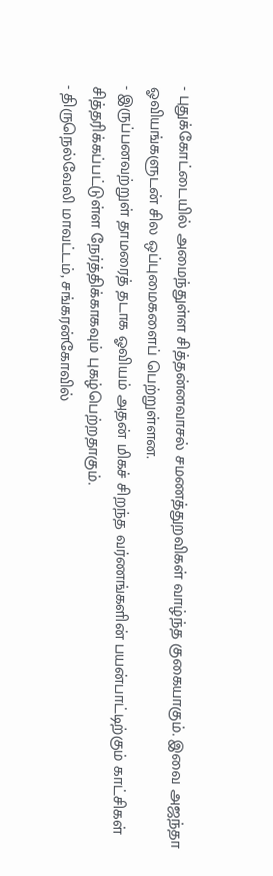- புதுக்கோட்டையில் அமைந்துள்ள சித்தன்னவாசல் சமணத்துறவிகள் வாழ்ந்த குகையாகும். இவை அஜந்தா ஓவியங்களுடன் சில ஒப்புமைகளைப் பெற்றுள்ளன.
- இருப்பனவற்றுள் தாமரைத் தடாக ஓவியம் அதன் மிகச் சிறந்த வர்ணங்களின் பயன்பாட்டிற்கும் காட்சிகள் சித்தரிக்கப்பட்டுள்ள நேர்த்திக்காகவும் புகழ்பெற்றதாகும்.
- திருநெல்வேலி மாவட்டம், சங்கரன்கோவில்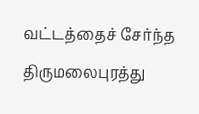வட்டத்தைச் சேர்ந்த திருமலைபுரத்து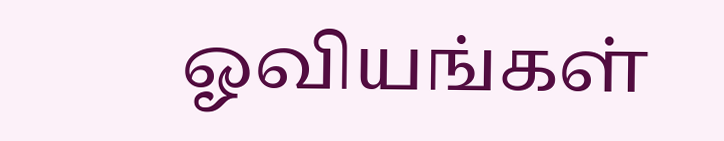ஓவியங்கள்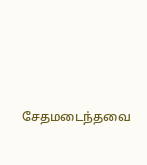சேதமடைந்தவை